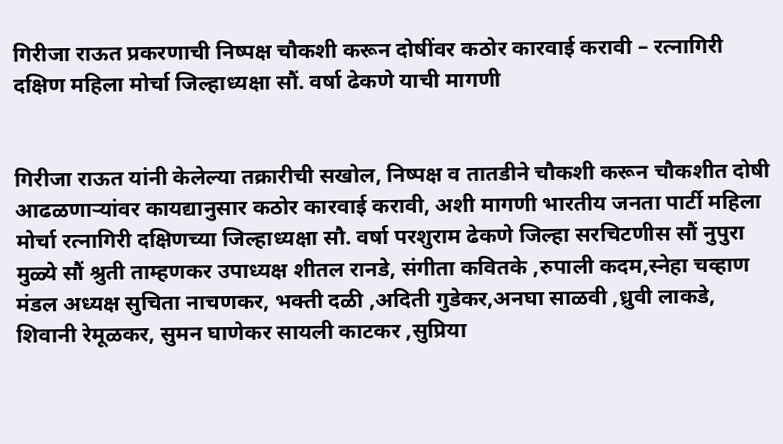गिरीजा राऊत प्रकरणाची निष्पक्ष चौकशी करून दोषींवर कठोर कारवाई करावी – रत्नागिरी दक्षिण महिला मोर्चा जिल्हाध्यक्षा सौं. वर्षा ढेकणे याची मागणी


गिरीजा राऊत यांनी केलेल्या तक्रारीची सखोल, निष्पक्ष व तातडीने चौकशी करून चौकशीत दोषी आढळणाऱ्यांवर कायद्यानुसार कठोर कारवाई करावी, अशी मागणी भारतीय जनता पार्टी महिला मोर्चा रत्नागिरी दक्षिणच्या जिल्हाध्यक्षा सौ. वर्षा परशुराम ढेकणे जिल्हा सरचिटणीस सौं नुपुरा मुळ्ये सौं श्रुती ताम्हणकर उपाध्यक्ष शीतल रानडे, संगीता कवितके ,रुपाली कदम,स्नेहा चव्हाण मंडल अध्यक्ष सुचिता नाचणकर, भक्ती दळी ,अदिती गुडेकर,अनघा साळवी ,ध्रुवी लाकडे, शिवानी रेमूळकर, सुमन घाणेकर सायली काटकर ,सुप्रिया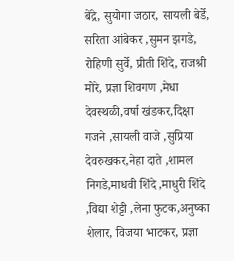बेंद्रे, सुयोगा जठार, सायली बेर्डे, सरिता आंबेकर ,सुमन झगडे, रोहिणी सुर्वे, प्रीती शिंदे, राजश्री मोरे, प्रज्ञा शिवगण ,मेधा देवस्थळी,वर्षा खंडकर,दिक्षा गजने ,सायली वाजे ,सुप्रिया देवरुखकर,नेहा दाते ,शामल निगडे,माधवी शिंदे ,माधुरी शिंदे ,विद्या शेट्टी ,लेना फुटक,अनुष्का शेलार, विजया भाटकर, प्रज्ञा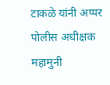टाकळे यांनी अप्पर पोलीस अधीक्षक महामुनी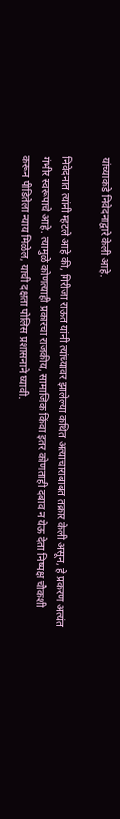यांच्याकडे निवेदनाद्वारे केली आहे.

निवेदनात त्यांनी म्हटले आहे की, गिरीजा राऊत यांनी त्यांच्यावर झालेल्या कथित अत्याचाराबाबत तक्रार केली असून, हे प्रकरण अत्यंत गंभीर स्वरूपाचे आहे. त्यामुळे कोणत्याही प्रकारचा राजकीय, सामाजिक किंवा इतर कोणताही दबाव न येऊ देता निष्पक्ष चौकशी करून पीडितेला न्याय मिळेल, याची दक्षता पोलिस प्रशासनाने घ्यावी.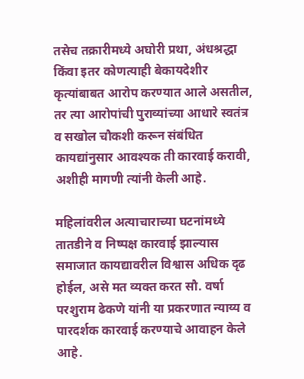तसेच तक्रारीमध्ये अघोरी प्रथा, अंधश्रद्धा किंवा इतर कोणत्याही बेकायदेशीर कृत्यांबाबत आरोप करण्यात आले असतील, तर त्या आरोपांची पुराव्यांच्या आधारे स्वतंत्र व सखोल चौकशी करून संबंधित कायद्यांनुसार आवश्यक ती कारवाई करावी, अशीही मागणी त्यांनी केली आहे.

महिलांवरील अत्याचाराच्या घटनांमध्ये तातडीने व निष्पक्ष कारवाई झाल्यास समाजात कायद्यावरील विश्वास अधिक दृढ होईल, असे मत व्यक्त करत सौ. वर्षा परशुराम ढेकणे यांनी या प्रकरणात न्याय्य व पारदर्शक कारवाई करण्याचे आवाहन केले आहे.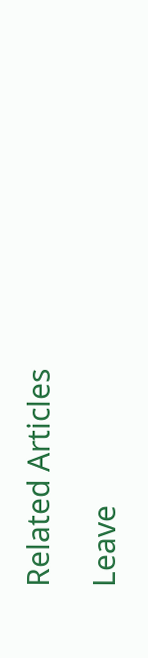Related Articles

Leave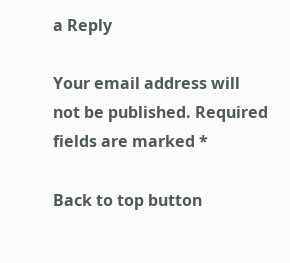a Reply

Your email address will not be published. Required fields are marked *

Back to top button